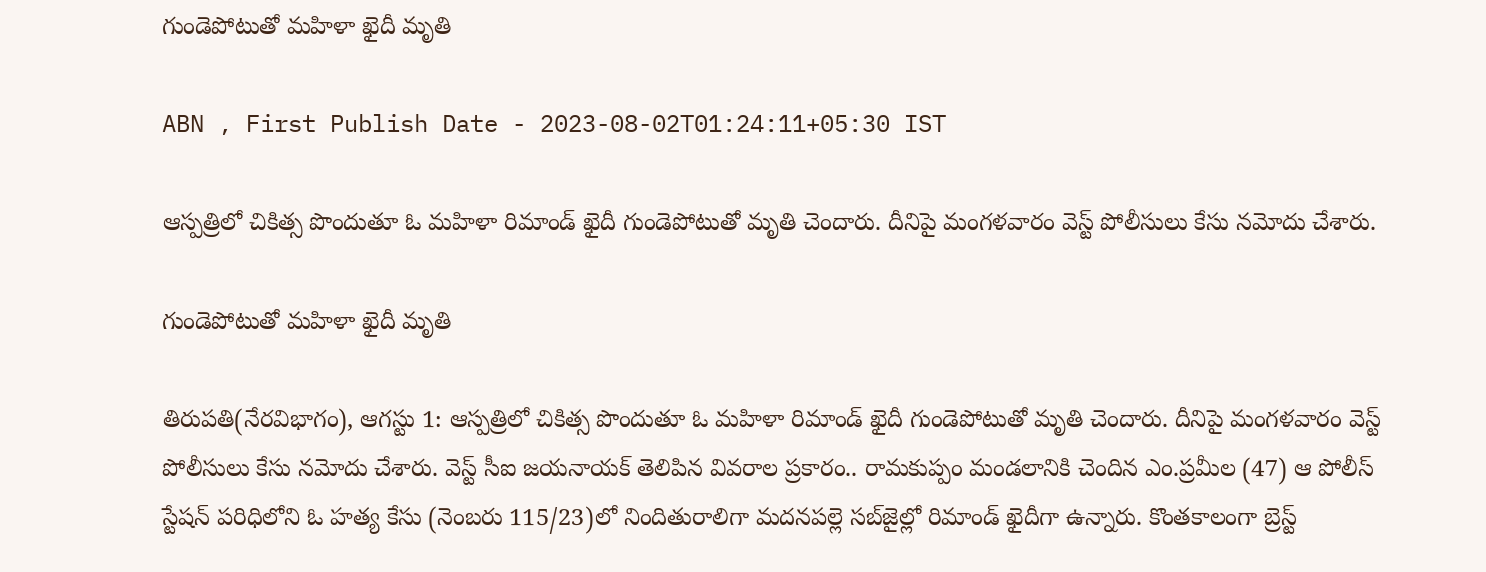గుండెపోటుతో మహిళా ఖైదీ మృతి

ABN , First Publish Date - 2023-08-02T01:24:11+05:30 IST

ఆస్పత్రిలో చికిత్స పొందుతూ ఓ మహిళా రిమాండ్‌ ఖైదీ గుండెపోటుతో మృతి చెందారు. దీనిపై మంగళవారం వెస్ట్‌ పోలీసులు కేసు నమోదు చేశారు.

గుండెపోటుతో మహిళా ఖైదీ మృతి

తిరుపతి(నేరవిభాగం), ఆగస్టు 1: ఆస్పత్రిలో చికిత్స పొందుతూ ఓ మహిళా రిమాండ్‌ ఖైదీ గుండెపోటుతో మృతి చెందారు. దీనిపై మంగళవారం వెస్ట్‌ పోలీసులు కేసు నమోదు చేశారు. వెస్ట్‌ సీఐ జయనాయక్‌ తెలిపిన వివరాల ప్రకారం.. రామకుప్పం మండలానికి చెందిన ఎం.ప్రమీల (47) ఆ పోలీస్‌ స్టేషన్‌ పరిధిలోని ఓ హత్య కేసు (నెంబరు 115/23)లో నిందితురాలిగా మదనపల్లె సబ్‌జైల్లో రిమాండ్‌ ఖైదీగా ఉన్నారు. కొంతకాలంగా బ్రెస్ట్‌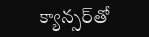క్యాన్సర్‌తో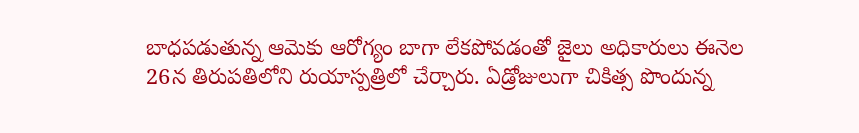బాధపడుతున్న ఆమెకు ఆరోగ్యం బాగా లేకపోవడంతో జైలు అధికారులు ఈనెల 26న తిరుపతిలోని రుయాస్పత్రిలో చేర్చారు. ఏడ్రోజులుగా చికిత్స పొందున్న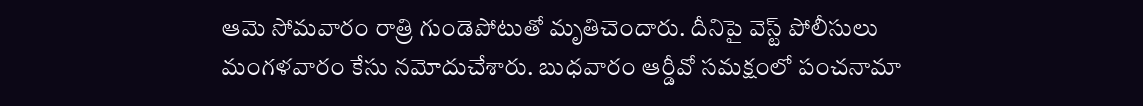ఆమె సోమవారం రాత్రి గుండెపోటుతో మృతిచెందారు. దీనిపై వెస్ట్‌ పోలీసులు మంగళవారం కేసు నమోదుచేశారు. బుధవారం ఆర్డీవో సమక్షంలో పంచనామా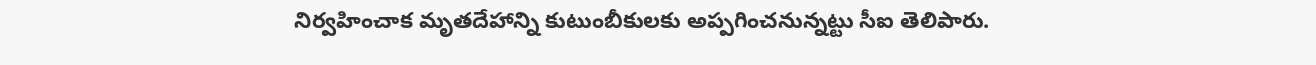నిర్వహించాక మృతదేహాన్ని కుటుంబీకులకు అప్పగించనున్నట్టు సీఐ తెలిపారు.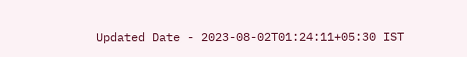Updated Date - 2023-08-02T01:24:11+05:30 IST